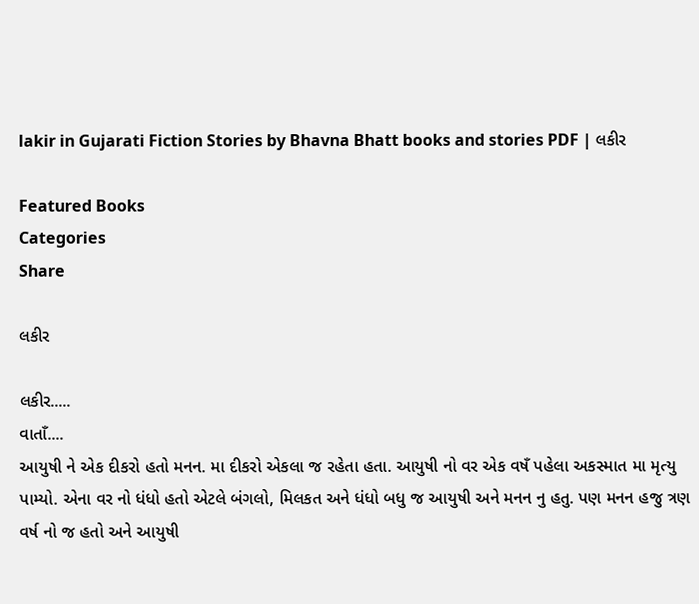lakir in Gujarati Fiction Stories by Bhavna Bhatt books and stories PDF | લકીર

Featured Books
Categories
Share

લકીર

લકીર.....
વાતાઁ....
આયુષી ને એક દીકરો હતો મનન. મા દીકરો એકલા જ રહેતા હતા. આયુષી નો વર એક વષઁ પહેલા અકસ્માત મા મૃત્યુ પામ્યો. એના વર નો ધંધો હતો એટલે બંગલો, મિલકત અને ધંધો બધુ જ આયુષી અને મનન નુ હતુ. પણ મનન હજુ ત્રણ વર્ષ નો જ હતો અને આયુષી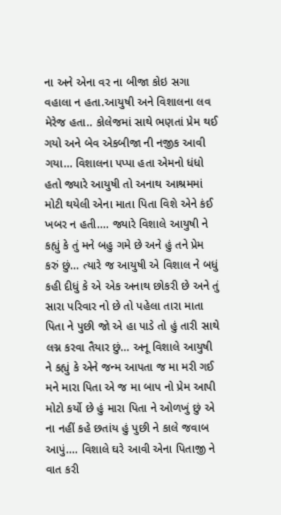ના અને એના વર ના બીજા કોઇ સગા વહાલા ન હતા.આયુષી અને વિશાલના લવ મેરેજ હતા.. કોલેજમાં સાથે ભણતાં પ્રેમ થઈ ગયો અને બેવ એકબીજા ની નજીક આવી ગયા... વિશાલના પપ્પા હતા એમનો ધંધો હતો જ્યારે આયુષી તો અનાથ આશ્રમમાં મોટી થયેલી એના માતા પિતા વિશે એને કંઈ ખબર ન હતી.... જ્યારે વિશાલે આયુષી ને કહ્યું કે તું મને બહુ ગમે છે અને હું તને પ્રેમ કરું છું... ત્યારે જ આયુષી એ વિશાલ ને બધું કહી દીધું કે એ એક અનાથ છોકરી છે અને તું સારા પરિવાર નો છે તો પહેલા તારા માતા પિતા ને પુછી જો એ હા પાડે તો હું તારી સાથે લગ્ન કરવા તૈયાર છું... અનૂ વિશાલે આયુષી ને કહ્યું કે એને જન્મ આપતા જ મા મરી ગઈ મને મારા પિતા એ જ મા બાપ નો પ્રેમ આપી મોટો કર્યો છે હું મારા પિતા ને ઓળખું છું એ ના નહીં કહે છતાંય હું પુછી ને કાલે જવાબ આપું.... વિશાલે ઘરે આવી એના પિતાજી ને વાત કરી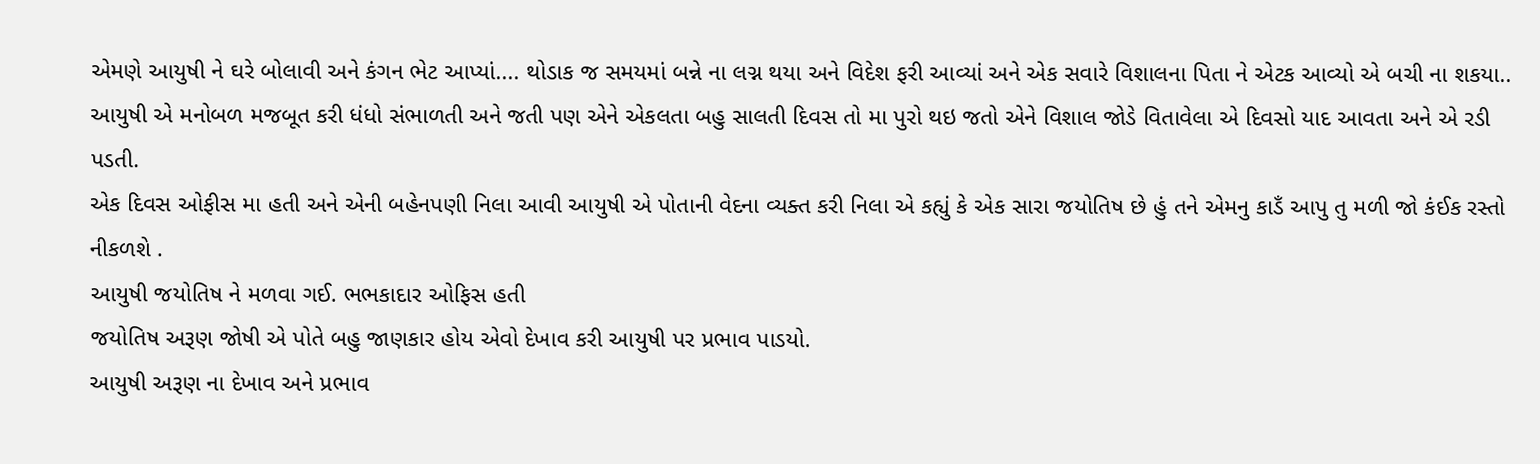એમણે આયુષી ને ઘરે બોલાવી અને કંગન ભેટ આપ્યાં.... થોડાક જ સમયમાં બન્ને ના લગ્ન થયા અને વિદેશ ફરી આવ્યાં અને એક સવારે વિશાલના પિતા ને એટક આવ્યો એ બચી ના શકયા..
આયુષી એ મનોબળ મજબૂત કરી ધંધો સંભાળતી અને જતી પણ એને એકલતા બહુ સાલતી દિવસ તો મા પુરો થઇ જતો એને વિશાલ જોડે વિતાવેલા એ દિવસો યાદ આવતા અને એ રડી પડતી.
એક દિવસ ઓફીસ મા હતી અને એની બહેનપણી નિલા આવી આયુષી એ પોતાની વેદના વ્યક્ત કરી નિલા એ કહ્યું કે એક સારા જયોતિષ છે હું તને એમનુ કાડઁ આપુ તુ મળી જો કંઈક રસ્તો નીકળશે .
આયુષી જયોતિષ ને મળવા ગઈ. ભભકાદાર ઓફિસ હતી
જયોતિષ અરૂણ જોષી એ પોતે બહુ જાણકાર હોય એવો દેખાવ કરી આયુષી પર પ્રભાવ પાડયો.
આયુષી અરૂણ ના દેખાવ અને પ્રભાવ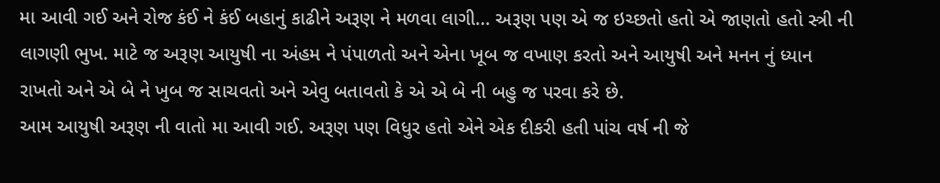મા આવી ગઈ અને રોજ કંઈ ને કંઈ બહાનું કાઢીને અરૂણ ને મળવા લાગી... અરૂણ પણ એ જ ઇચ્છતો હતો એ જાણતો હતો સ્ત્રી ની લાગણી ભુખ. માટે જ અરૂણ આયુષી ના અંહમ ને પંપાળતો અને એના ખૂબ જ વખાણ કરતો અને આયુષી અને મનન નું ધ્યાન રાખતો અને એ બે ને ખુબ જ સાચવતો અને એવુ બતાવતો કે એ એ બે ની બહુ જ પરવા કરે છે.
આમ આયુષી અરૂણ ની વાતો મા આવી ગઈ. અરૂણ પણ વિધુર હતો એને એક દીકરી હતી પાંચ વર્ષ ની જે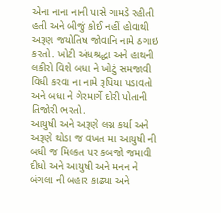એના નાના નાની પાસે ગામડે રહીતી હતી અને બીજું કોઈ નહીં હોવાથી અરૂણ જયોતિષ જોવાનિ નામે ઠગાઇ કરતો. ખોટી અંધશ્રદ્ધા અને હાથની લકીરો વિશે બધા ને ખોટું સમજાવી વિધી કરવા ના નામે રૂપિયા પડાવતો અને બધા ને ગેરમાર્ગે દોરી પોતાની તિજોરી ભરતો.
આયુષી અને અરૂણે લગ્ન કર્યા અને અરૂણે થોડા જ વખત મા આયુષી ની બધી જ મિલ્કત પર કબજો જમાવી દીધો અને આયુષી અને મનન ને બંગલા ની બહાર કાઢ્યા અને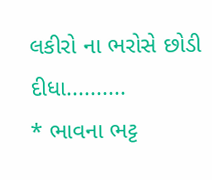લકીરો ના ભરોસે છોડી દીધા..........
* ભાવના ભટ્ટ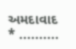અમદાવાદ * ..........